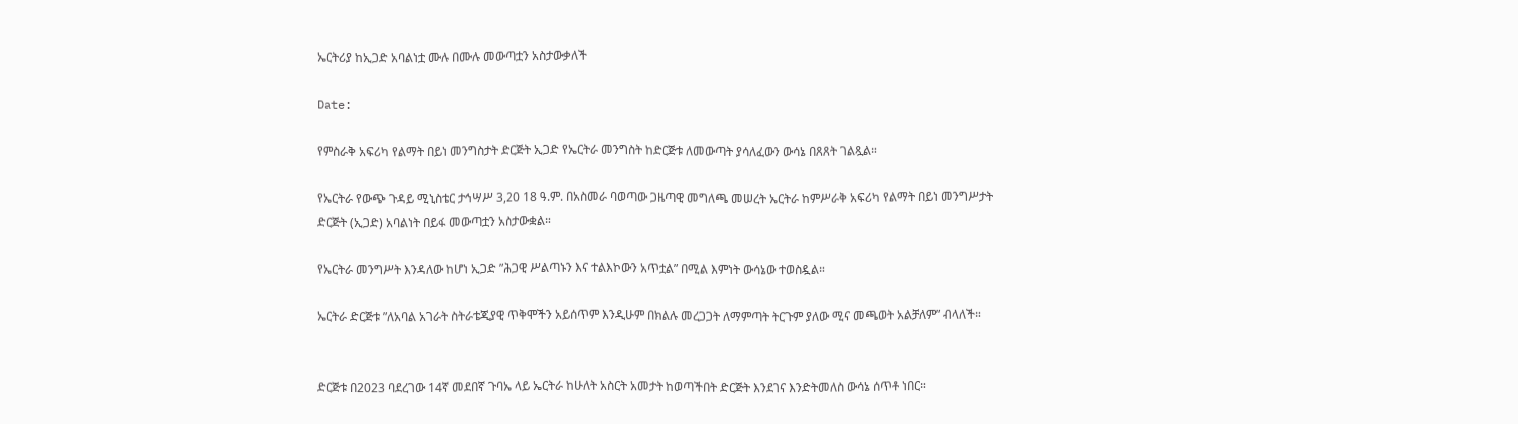ኤርትሪያ ከኢጋድ አባልነቷ ሙሉ በሙሉ መውጣቷን አስታውቃለች

Date:

የምስራቅ አፍሪካ የልማት በይነ መንግስታት ድርጅት ኢጋድ የኤርትራ መንግስት ከድርጅቱ ለመውጣት ያሳለፈውን ውሳኔ በጸጸት ገልጿል።

የኤርትራ የውጭ ጉዳይ ሚኒስቴር ታኅሣሥ 3,20 18 ዓ.ም. በአስመራ ባወጣው ጋዜጣዊ መግለጫ መሠረት ኤርትራ ከምሥራቅ አፍሪካ የልማት በይነ መንግሥታት ድርጅት (ኢጋድ) አባልነት በይፋ መውጣቷን አስታውቋል።

የኤርትራ መንግሥት እንዳለው ከሆነ ኢጋድ ”ሕጋዊ ሥልጣኑን እና ተልእኮውን አጥቷል” በሚል እምነት ውሳኔው ተወስዷል።

ኤርትራ ድርጅቱ ”ለአባል አገራት ስትራቴጂያዊ ጥቅሞችን አይሰጥም እንዲሁም በክልሉ መረጋጋት ለማምጣት ትርጉም ያለው ሚና መጫወት አልቻለም” ብላለች።


ድርጅቱ በ2023 ባደረገው 14ኛ መደበኛ ጉባኤ ላይ ኤርትራ ከሁለት አስርት አመታት ከወጣችበት ድርጅት እንደገና እንድትመለስ ውሳኔ ሰጥቶ ነበር።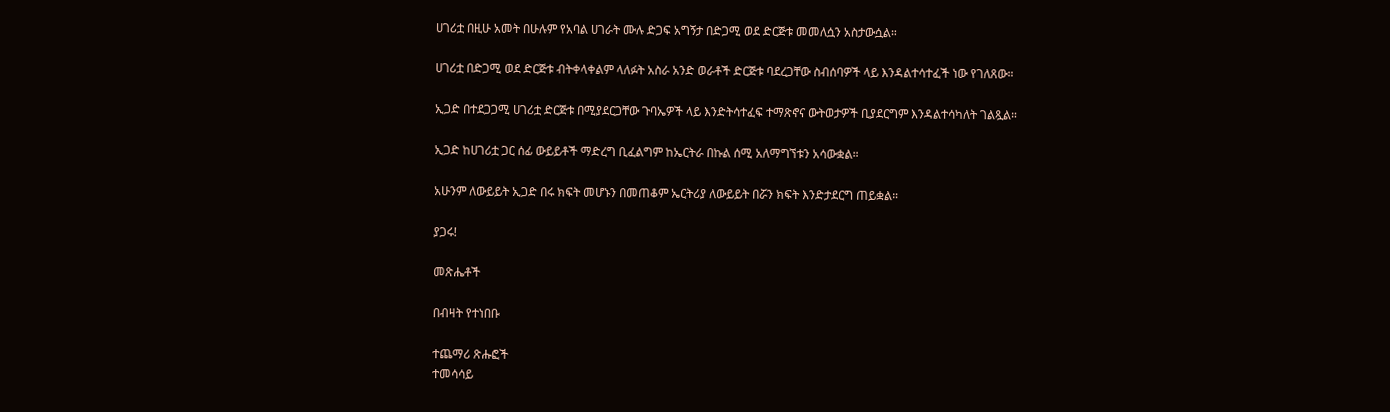ሀገሪቷ በዚሁ አመት በሁሉም የአባል ሀገራት ሙሉ ድጋፍ አግኝታ በድጋሚ ወደ ድርጅቱ መመለሷን አስታውሷል።

ሀገሪቷ በድጋሚ ወደ ድርጅቱ ብትቀላቀልም ላለፉት አስራ አንድ ወራቶች ድርጅቱ ባደረጋቸው ስብሰባዎች ላይ እንዳልተሳተፈች ነው የገለጸው።

ኢጋድ በተደጋጋሚ ሀገሪቷ ድርጅቱ በሚያደርጋቸው ጉባኤዎች ላይ እንድትሳተፈፍ ተማጽኖና ውትወታዎች ቢያደርግም እንዳልተሳካለት ገልጿል።

ኢጋድ ከሀገሪቷ ጋር ሰፊ ውይይቶች ማድረግ ቢፈልግም ከኤርትራ በኩል ሰሚ አለማግኘቱን አሳውቋል።

አሁንም ለውይይት ኢጋድ በሩ ክፍት መሆኑን በመጠቆም ኤርትሪያ ለውይይት በሯን ክፍት እንድታደርግ ጠይቋል።

ያጋሩ!

መጽሔቶች

በብዛት የተነበቡ

ተጨማሪ ጽሑፎች
ተመሳሳይ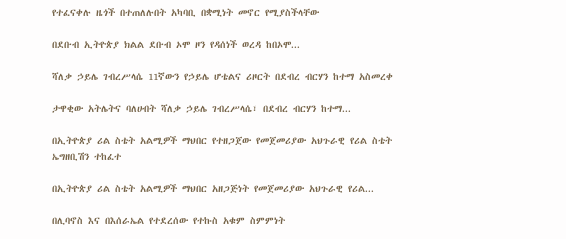የተፈናቀሉ ዜጎች በተጠለሉበት አካባቢ በቋሚነት መኖር የሚያስችላቸው

በደቡብ ኢትዮጵያ ክልል ደቡብ ኦሞ ዞን የዳሰነች ወረዳ ከበኦሞ...

ሻለቃ ኃይሌ ገብረሥላሴ 11ኛውን የኃይሌ ሆቴልና ሪዞርት በደብረ ብርሃን ከተማ አስመረቀ

ታዋቂው አትሌትና ባለሀብት ሻለቃ ኃይሌ ገብረሥላሴ፣ በደብረ ብርሃን ከተማ...

በኢትዮጵያ ሪል ስቴት አልሚዎች ማህበር የተዘጋጀው የመጀመሪያው አህጉራዊ የሪል ስቴት ኤግዘቢሽን ተከፈተ

በኢትዮጵያ ሪል ስቴት አልሚዎች ማህበር አዘጋጅነት የመጀመሪያው አህጉራዊ የሪል...

በሊባኖስ እና በእሰራኤል የተደረሰው የተኩስ አቁም ስምምነት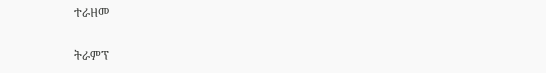ተራዘመ

ትራምፕ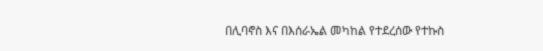በሊባኖስ እና በእሰራኤል መካከል የተደረሰው የተኩስ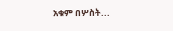አቁም በሦስት...